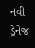નવી ડ્રેનેજ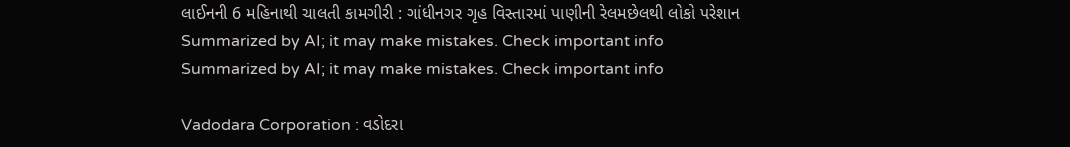લાઈનની 6 મહિનાથી ચાલતી કામગીરી : ગાંધીનગર ગૃહ વિસ્તારમાં પાણીની રેલમછેલથી લોકો પરેશાન
Summarized by AI; it may make mistakes. Check important info
Summarized by AI; it may make mistakes. Check important info

Vadodara Corporation : વડોદરા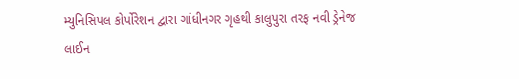મ્યુનિસિપલ કોર્પોરેશન દ્વારા ગાંધીનગર ગૃહથી કાલુપુરા તરફ નવી ડ્રેનેજ લાઈન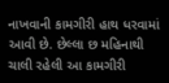નાખવાની કામગીરી હાથ ધરવામાં આવી છે. છેલ્લા છ મહિનાથી ચાલી રહેલી આ કામગીરી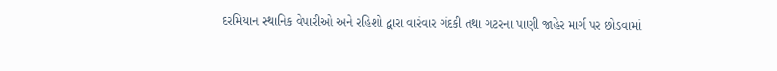દરમિયાન સ્થાનિક વેપારીઓ અને રહિશો દ્વારા વારંવાર ગંદકી તથા ગટરના પાણી જાહેર માર્ગ પર છોડવામાં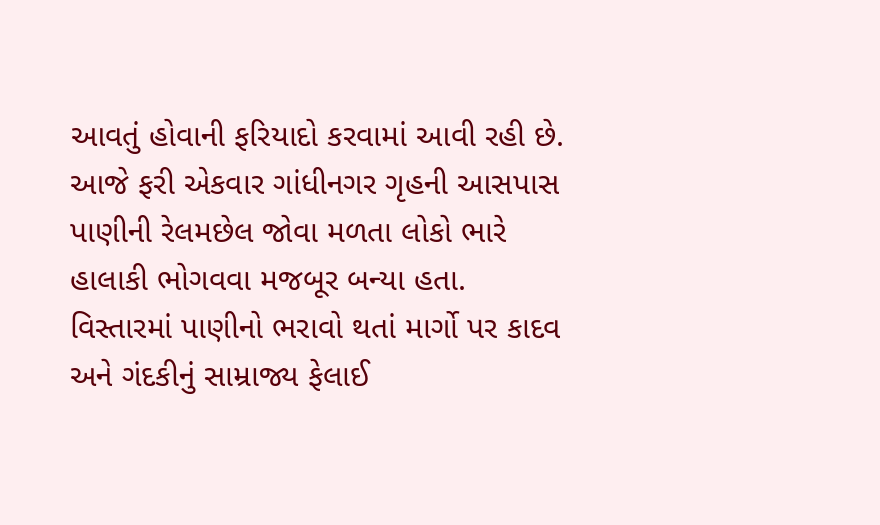આવતું હોવાની ફરિયાદો કરવામાં આવી રહી છે. આજે ફરી એકવાર ગાંધીનગર ગૃહની આસપાસ પાણીની રેલમછેલ જોવા મળતા લોકો ભારે હાલાકી ભોગવવા મજબૂર બન્યા હતા.
વિસ્તારમાં પાણીનો ભરાવો થતાં માર્ગો પર કાદવ અને ગંદકીનું સામ્રાજ્ય ફેલાઈ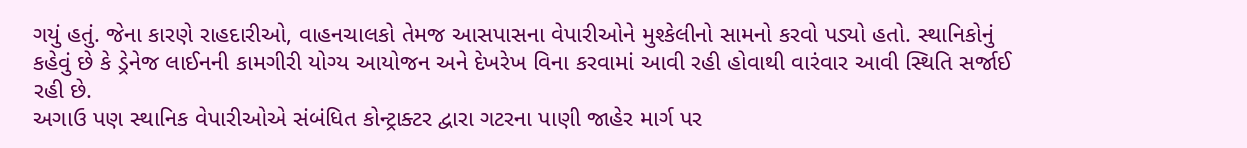ગયું હતું. જેના કારણે રાહદારીઓ, વાહનચાલકો તેમજ આસપાસના વેપારીઓને મુશ્કેલીનો સામનો કરવો પડ્યો હતો. સ્થાનિકોનું કહેવું છે કે ડ્રેનેજ લાઈનની કામગીરી યોગ્ય આયોજન અને દેખરેખ વિના કરવામાં આવી રહી હોવાથી વારંવાર આવી સ્થિતિ સર્જાઈ રહી છે.
અગાઉ પણ સ્થાનિક વેપારીઓએ સંબંધિત કોન્ટ્રાક્ટર દ્વારા ગટરના પાણી જાહેર માર્ગ પર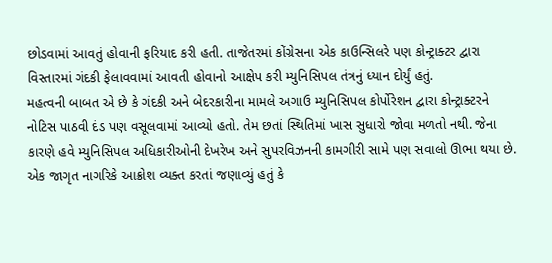છોડવામાં આવતું હોવાની ફરિયાદ કરી હતી. તાજેતરમાં કોંગ્રેસના એક કાઉન્સિલરે પણ કોન્ટ્રાક્ટર દ્વારા વિસ્તારમાં ગંદકી ફેલાવવામાં આવતી હોવાનો આક્ષેપ કરી મ્યુનિસિપલ તંત્રનું ધ્યાન દોર્યું હતું.
મહત્વની બાબત એ છે કે ગંદકી અને બેદરકારીના મામલે અગાઉ મ્યુનિસિપલ કોર્પોરેશન દ્વારા કોન્ટ્રાક્ટરને નોટિસ પાઠવી દંડ પણ વસૂલવામાં આવ્યો હતો. તેમ છતાં સ્થિતિમાં ખાસ સુધારો જોવા મળતો નથી. જેના કારણે હવે મ્યુનિસિપલ અધિકારીઓની દેખરેખ અને સુપરવિઝનની કામગીરી સામે પણ સવાલો ઊભા થયા છે.
એક જાગૃત નાગરિકે આક્રોશ વ્યક્ત કરતાં જણાવ્યું હતું કે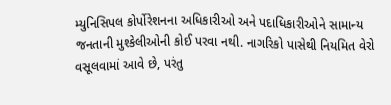મ્યુનિસિપલ કોર્પોરેશનના અધિકારીઓ અને પદાધિકારીઓને સામાન્ય જનતાની મુશ્કેલીઓની કોઈ પરવા નથી. નાગરિકો પાસેથી નિયમિત વેરો વસૂલવામાં આવે છે, પરંતુ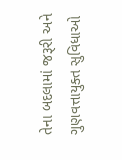તેના બદલામાં જરૂરી અને ગુણવત્તાયુક્ત સુવિધાઓ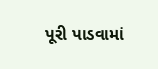પૂરી પાડવામાં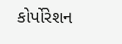કોર્પોરેશન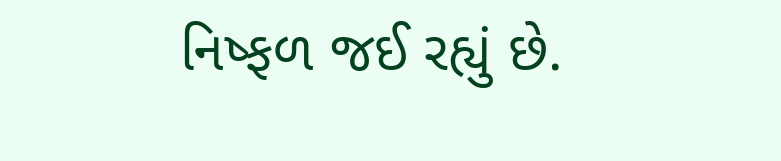નિષ્ફળ જઈ રહ્યું છે.